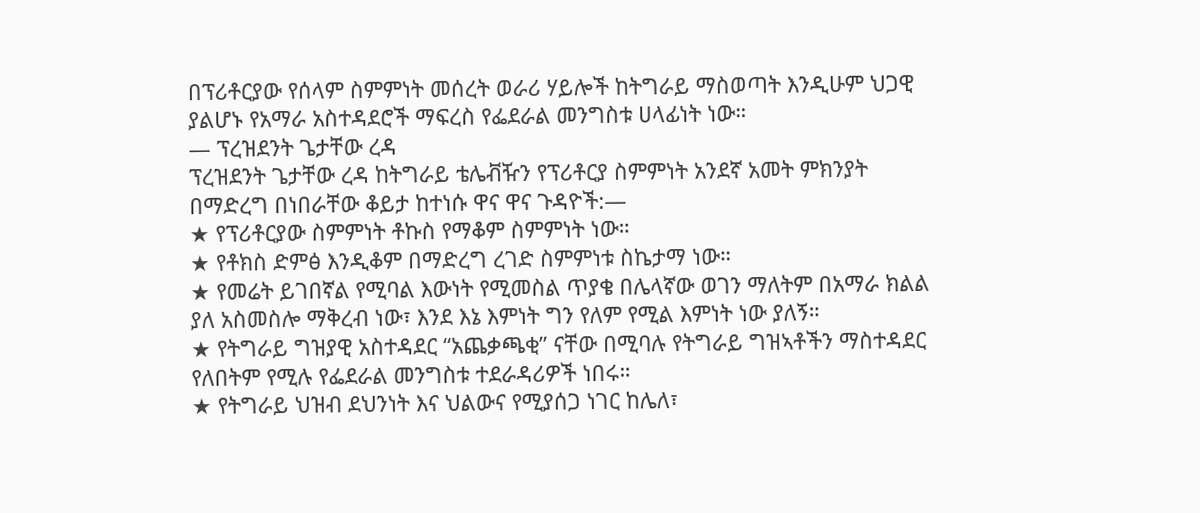በፕሪቶርያው የሰላም ስምምነት መሰረት ወራሪ ሃይሎች ከትግራይ ማስወጣት እንዲሁም ህጋዊ ያልሆኑ የአማራ አስተዳደሮች ማፍረስ የፌደራል መንግስቱ ሀላፊነት ነው።
— ፕረዝደንት ጌታቸው ረዳ
ፕረዝደንት ጌታቸው ረዳ ከትግራይ ቴሌቭዥን የፕሪቶርያ ስምምነት አንደኛ አመት ምክንያት በማድረግ በነበራቸው ቆይታ ከተነሱ ዋና ዋና ጉዳዮች:—
★ የፕሪቶርያው ስምምነት ቶኩስ የማቆም ስምምነት ነው።
★ የቶክስ ድምፅ እንዲቆም በማድረግ ረገድ ስምምነቱ ስኬታማ ነው።
★ የመሬት ይገበኛል የሚባል እውነት የሚመስል ጥያቄ በሌላኛው ወገን ማለትም በአማራ ክልል ያለ አስመስሎ ማቅረብ ነው፣ እንደ እኔ እምነት ግን የለም የሚል እምነት ነው ያለኝ።
★ የትግራይ ግዝያዊ አስተዳደር “አጨቃጫቂ” ናቸው በሚባሉ የትግራይ ግዝኣቶችን ማስተዳደር የለበትም የሚሉ የፌደራል መንግስቱ ተደራዳሪዎች ነበሩ።
★ የትግራይ ህዝብ ደህንነት እና ህልውና የሚያሰጋ ነገር ከሌለ፣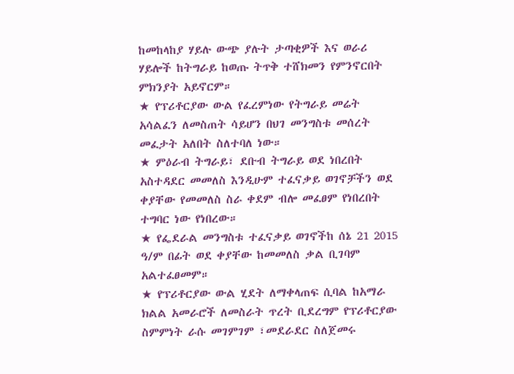ከመከላከያ ሃይሉ ውጭ ያሉት ታጣቂዎች እና ወራሪ ሃይሎች ከትግራይ ከወጡ ትጥቅ ተሸክመን የምንኖርበት ምክንያት አይኖርም።
★ የፕሪቶርያው ውል የፈረምነው የትግራይ መሬት አሳልፈን ለመስጠት ሳይሆን በህገ መንግስቱ መሰረት መፈታት አለበት ስለተባለ ነው።
★ ምዕራብ ትግራይ፣ ደቡብ ትግራይ ወደ ነበረበት አስተዳደር መመለስ እንዲሁም ተፈናቃይ ወገኖቻችን ወደ ቀያቸው የመመለስ ስራ ቀደም ብሎ መፈፀም የነበረበት ተግባር ነው የነበረው።
★ የፌደራል መንግስቱ ተፈናቃይ ወገኖችከ ሰኔ 21 2015 ዓ/ም በፊት ወደ ቀያቸው ከመመለስ ቃል ቢገባም አልተፈፀመም።
★ የፕሪቶርያው ውል ሂደት ለማቀላጠፍ ሲባል ከአማራ ክልል አመራሮች ለመስራት ጥረት ቢደረግም የፕሪቶርያው ስምምነት ራሱ መገምገም ፣መደራደር ስለጀመሩ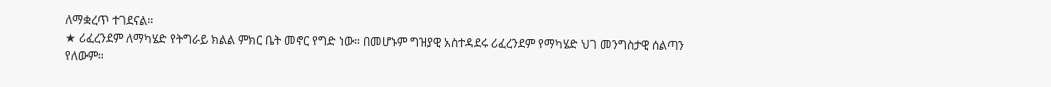ለማቋረጥ ተገደናል።
★ ሪፈረንደም ለማካሄድ የትግራይ ክልል ምክር ቤት መኖር የግድ ነው። በመሆኑም ግዝያዊ አስተዳደሩ ሪፈረንደም የማካሄድ ህገ መንግስታዊ ሰልጣን የለውም።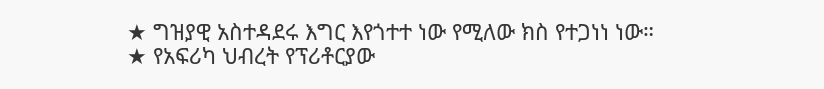★ ግዝያዊ አስተዳደሩ እግር እየጎተተ ነው የሚለው ክስ የተጋነነ ነው።
★ የአፍሪካ ህብረት የፕሪቶርያው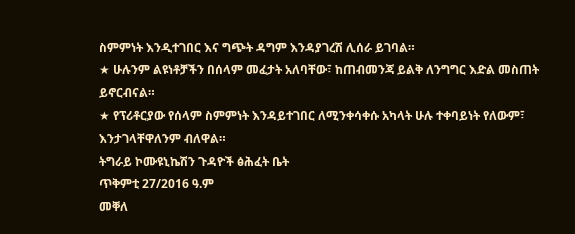ስምምነት እንዲተገበር እና ግጭት ዳግም እንዳያገረሽ ሊሰራ ይገባል።
★ ሁሉንም ልዩነቶቻችን በሰላም መፈታት አለባቸው፣ ከጠብመንጃ ይልቅ ለንግግር እድል መስጠት ይኖርብናል።
★ የፕሪቶርያው የሰላም ስምምነት እንዳይተገበር ለሚንቀሳቀሱ አካላት ሁሉ ተቀባይነት የለውም፣ እንታገላቸዋለንም ብለዋል።
ትግራይ ኮሙዩኒኬሽን ጉዳዮች ፅሕፈት ቤት
ጥቅምቲ 27/2016 ዓ.ም
መቐለ